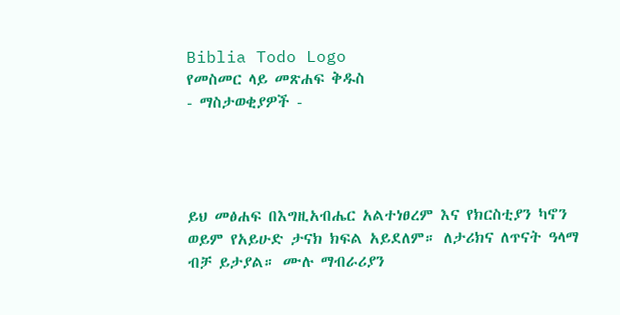Biblia Todo Logo
የመስመር ላይ መጽሐፍ ቅዱስ
- ማስታወቂያዎች -




ይህ መፅሐፍ በእግዚአብሔር አልተነፀረም እና የክርስቲያን ካኖን ወይም የአይሁድ ታናክ ክፍል አይደለም። ለታሪክና ለጥናት ዓላማ ብቻ ይታያል። ሙሉ ማብራሪያን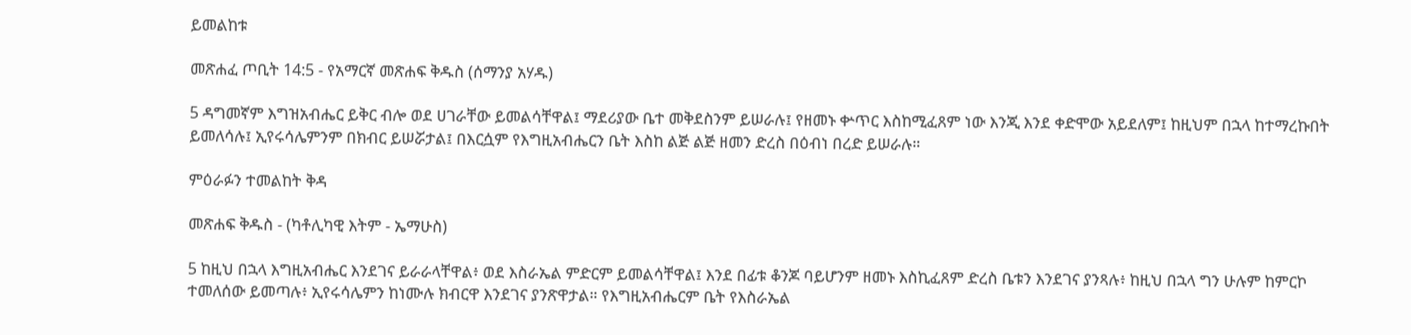ይመልከቱ

መጽሐፈ ጦቢት 14:5 - የአማርኛ መጽሐፍ ቅዱስ (ሰማንያ አሃዱ)

5 ዳግመኛም እግዝአብሔር ይቅር ብሎ ወደ ሀገራቸው ይመልሳቸዋል፤ ማደሪያው ቤተ መቅደስንም ይሠራሉ፤ የዘመኑ ቍጥር እስከሚፈጸም ነው እንጂ እንደ ቀድሞው አይደለም፤ ከዚህም በኋላ ከተማረኩበት ይመለሳሉ፤ ኢየሩሳሌምንም በክብር ይሠሯታል፤ በእርሷም የእግዚአብሔርን ቤት እስከ ልጅ ልጅ ዘመን ድረስ በዕብነ በረድ ይሠራሉ።

ምዕራፉን ተመልከት ቅዳ

መጽሐፍ ቅዱስ - (ካቶሊካዊ እትም - ኤማሁስ)

5 ከዚህ በኋላ እግዚአብሔር እንደገና ይራራላቸዋል፥ ወደ እስራኤል ምድርም ይመልሳቸዋል፤ እንደ በፊቱ ቆንጆ ባይሆንም ዘመኑ እስኪፈጸም ድረስ ቤቱን እንደገና ያንጻሉ፥ ከዚህ በኋላ ግን ሁሉም ከምርኮ ተመለሰው ይመጣሉ፥ ኢየሩሳሌምን ከነሙሉ ክብርዋ እንደገና ያንጽዋታል። የእግዚአብሔርም ቤት የእስራኤል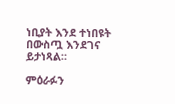ነቢያት እንደ ተነበዩት በውስጧ እንደገና ይታነጻል።

ምዕራፉን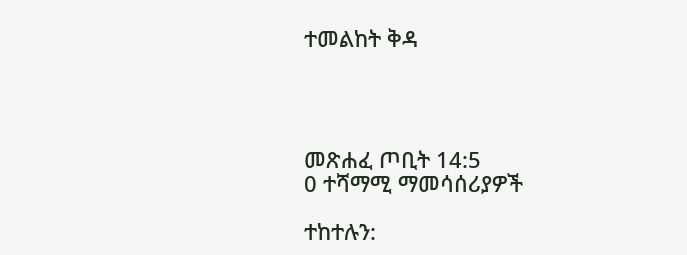ተመልከት ቅዳ




መጽሐፈ ጦቢት 14:5
0 ተሻማሚ ማመሳሰሪያዎች

ተከተሉን: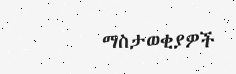ማስታወቂያዎች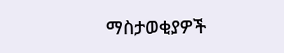ማስታወቂያዎች